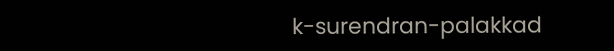k-surendran-palakkad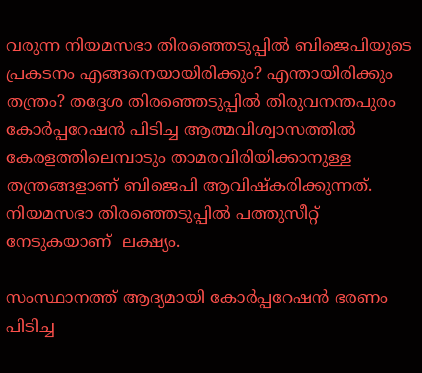വരുന്ന നിയമസഭാ തിരഞ്ഞെടുപ്പില്‍ ബിജെപിയുടെ പ്രകടനം എങ്ങനെയായിരിക്കും? എന്തായിരിക്കും തന്ത്രം? തദ്ദേശ തിരഞ്ഞെടുപ്പില്‍ തിരുവനന്തപുരം കോര്‍പ്പറേഷന്‍ പിടിച്ച ആത്മവിശ്വാസത്തില്‍ കേരളത്തിലെമ്പാടും താമരവിരിയിക്കാനുള്ള തന്ത്രങ്ങളാണ് ബിജെപി ആവിഷ്കരിക്കുന്നത്. നിയമസഭാ തിരഞ്ഞെടുപ്പില്‍ പത്തുസീറ്റ് നേടുകയാണ്  ലക്ഷ്യം.

സംസ്ഥാനത്ത് ആദ്യമായി കോര്‍പ്പറേഷന്‍ ഭരണം പിടിച്ച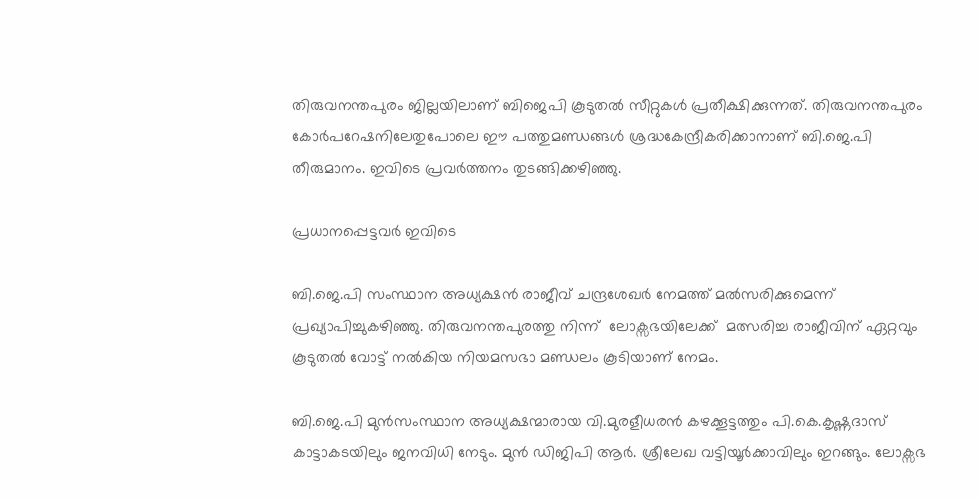തിരുവനന്തപുരം ജില്ലയിലാണ് ബിജെപി കൂടുതല്‍ സീറ്റുകള്‍ പ്രതീക്ഷിക്കുന്നത്. തിരുവനന്തപുരം കോര്‍പറേഷനിലേതുപോലെ ഈ പത്തുമണ്ഡങ്ങള്‍ ശ്രദ്ധകേന്ദ്രീകരിക്കാനാണ് ബി.ജെ.പി തീരുമാനം. ഇവിടെ പ്രവര്‍ത്തനം തുടങ്ങിക്കഴിഞ്ഞു.

പ്രധാനപ്പെട്ടവര്‍ ഇവിടെ

ബി.ജെ.പി സംസ്ഥാന അധ്യക്ഷന്‍ രാജീവ് ചന്ദ്രശേഖര്‍ നേമത്ത് മല്‍സരിക്കുമെന്ന് പ്രഖ്യാപിച്ചുകഴിഞ്ഞു. തിരുവനന്തപുരത്തു നിന്ന്  ലോക്സഭയിലേക്ക്  മത്സരിച്ച രാജീവിന് ഏറ്റവും കൂടുതല്‍ വോട്ട് നല്‍കിയ നിയമസഭാ മണ്ഡലം കൂടിയാണ് നേമം.

ബി.ജെ.പി മുന്‍സംസ്ഥാന അധ്യക്ഷന്മാരായ വി.മുരളീധരന്‍ കഴക്കൂട്ടത്തും പി.കെ.കൃഷ്ണദാസ് കാട്ടാകടയിലും ജനവിധി നേടും. മുന്‍ ഡിജിപി ആര്‍. ശ്രീലേഖ വട്ടിയൂര്‍ക്കാവിലും ഇറങ്ങും. ലോക്സഭ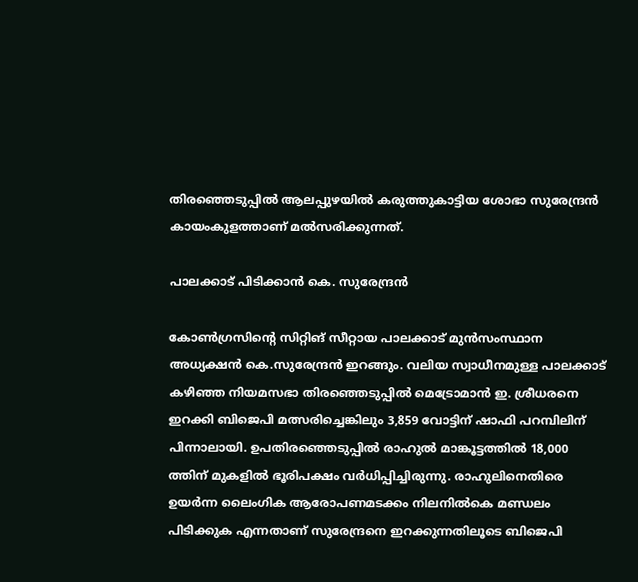തിരഞ്ഞെടുപ്പില്‍ ആലപ്പുഴയില്‍ കരുത്തുകാട്ടിയ ശോഭാ സുരേന്ദ്രന്‍ കായംകുളത്താണ് മല്‍സരിക്കുന്നത്.

പാലക്കാട് പിടിക്കാന്‍ കെ. സുരേന്ദ്രന്‍

കോണ്‍ഗ്രസിന്‍റെ സിറ്റിങ് സീറ്റായ പാലക്കാട് മുന്‍സംസ്ഥാന അധ്യക്ഷന്‍ കെ.സുരേന്ദ്രന്‍ ഇറങ്ങും. വലിയ സ്വാധീനമുള്ള പാലക്കാട് കഴിഞ്ഞ നിയമസഭാ തിരഞ്ഞെടുപ്പില്‍ മെട്രോമാന്‍ ഇ. ശ്രീധരനെ ഇറക്കി ബിജെപി മത്സരിച്ചെങ്കിലും 3,859 വോട്ടിന് ഷാഫി പറമ്പിലിന് പിന്നാലായി. ഉപതിരഞ്ഞെടുപ്പില്‍ രാഹുല്‍ മാങ്കൂട്ടത്തില്‍ 18,000 ത്തിന് മുകളില്‍ ഭൂരിപക്ഷം വര്‍ധിപ്പിച്ചിരുന്നു. രാഹുലിനെതിരെ ഉയര്‍ന്ന ലൈംഗിക ആരോപണമടക്കം നിലനില്‍കെ മണ്ഡലം പിടിക്കുക എന്നതാണ് സുരേന്ദ്രനെ ഇറക്കുന്നതിലൂടെ ബിജെപി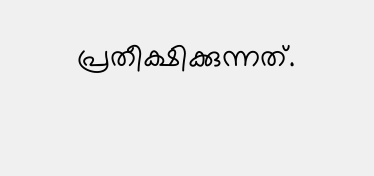പ്രതീക്ഷിക്കുന്നത്.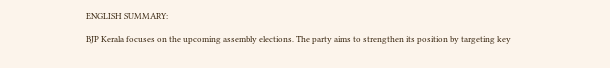ENGLISH SUMMARY:

BJP Kerala focuses on the upcoming assembly elections. The party aims to strengthen its position by targeting key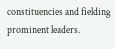constituencies and fielding prominent leaders.